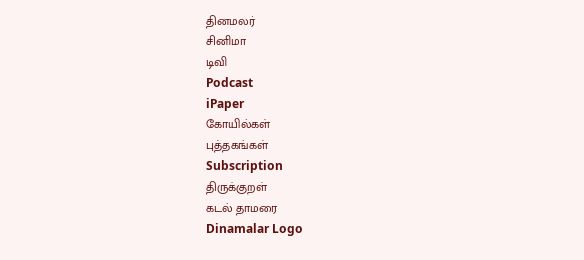தினமலர்
சினிமா
டிவி
Podcast
iPaper
கோயில்கள்
புத்தகங்கள்
Subscription
திருக்குறள்
கடல் தாமரை
Dinamalar Logo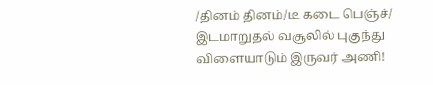/தினம் தினம்/டீ கடை பெஞ்ச்/ இடமாறுதல் வசூலில் புகுந்து விளையாடும் இருவர் அணி!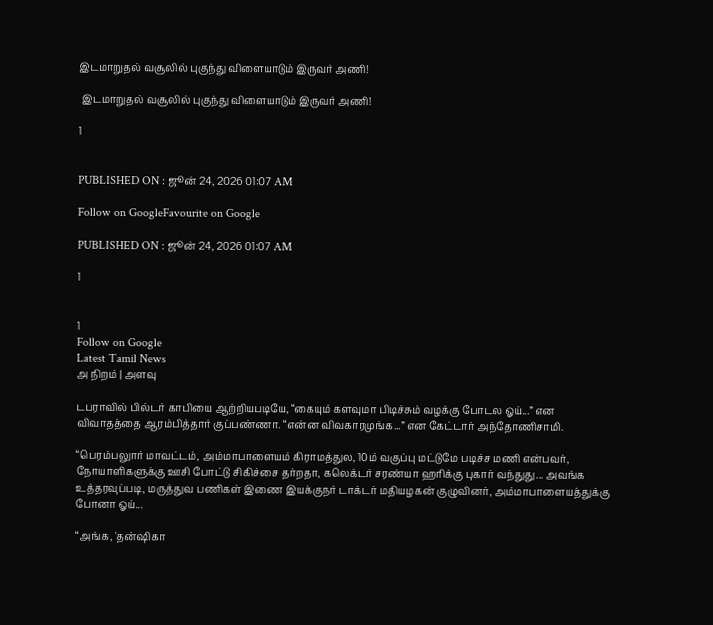இடமாறுதல் வசூலில் புகுந்து விளையாடும் இருவர் அணி!

 இடமாறுதல் வசூலில் புகுந்து விளையாடும் இருவர் அணி!

1


PUBLISHED ON : ஜூன் 24, 2026 01:07 AM

Follow on GoogleFavourite on Google

PUBLISHED ON : ஜூன் 24, 2026 01:07 AM

1


1
Follow on Google
Latest Tamil News
அ நிறம் | அளவு

டபராவில் பில்டர் காபியை ஆற்றியபடியே, “கையும் களவுமா பிடிச்சும் வழக்கு போடல ஓய்...” என விவாதத்தை ஆரம்பித்தார் குப்பண்ணா. “என்ன விவகாரமுங்க...” என கேட்டார் அந்தோணிசாமி.

“பெரம்பலுார் மாவட்டம், அம்மாபாளையம் கிராமத்துல, 10ம் வகுப்பு மட்டுமே படிச்ச மணி என்பவர், நோயாளிகளுக்கு ஊசி போட்டு சிகிச்சை தர்றதா, கலெக்டர் சரண்யா ஹரிக்கு புகார் வந்துது... அவங்க உத்தரவுப்படி, மருத்துவ பணிகள் இணை இயக்குநர் டாக்டர் மதியழகன் குழுவினர், அம்மாபாளையத்துக்கு போனா ஓய்...

“அங்க, 'தன்ஷிகா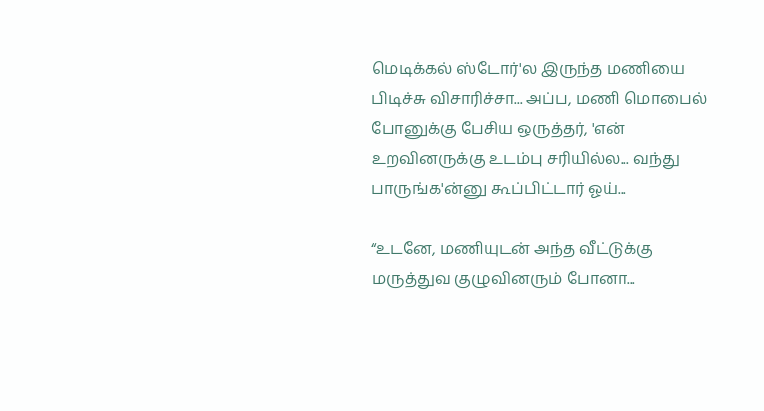மெடிக்கல் ஸ்டோர்'ல இருந்த மணியை பிடிச்சு விசாரிச்சா... அப்ப, மணி மொபைல் போனுக்கு பேசிய ஒருத்தர், 'என் உறவினருக்கு உடம்பு சரியில்ல... வந்து பாருங்க'ன்னு கூப்பிட்டார் ஓய்...

“உடனே, மணியுடன் அந்த வீட்டுக்கு மருத்துவ குழுவினரும் போனா...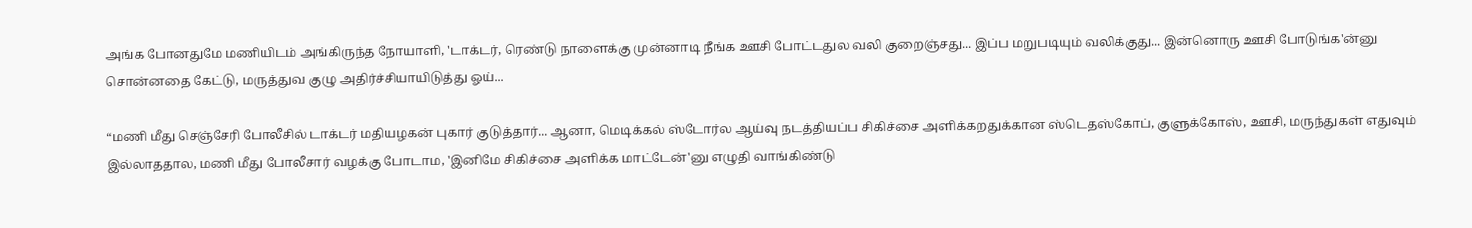அங்க போனதுமே மணியிடம் அங்கிருந்த நோயாளி, 'டாக்டர், ரெண்டு நாளைக்கு முன்னாடி நீங்க ஊசி போட்டதுல வலி குறைஞ்சது... இப்ப மறுபடியும் வலிக்குது... இன்னொரு ஊசி போடுங்க'ன்னு சொன்னதை கேட்டு, மருத்துவ குழு அதிர்ச்சியாயிடுத்து ஓய்...

“மணி மீது செஞ்சேரி போலீசில் டாக்டர் மதியழகன் புகார் குடுத்தார்... ஆனா, மெடிக்கல் ஸ்டோர்ல ஆய்வு நடத்தியப்ப சிகிச்சை அளிக்கறதுக்கான ஸ்டெதஸ்கோப், குளுக்கோஸ், ஊசி, மருந்துகள் எதுவும் இல்லாததால, மணி மீது போலீசார் வழக்கு போடாம, 'இனிமே சிகிச்சை அளிக்க மாட்டேன்'னு எழுதி வாங்கிண்டு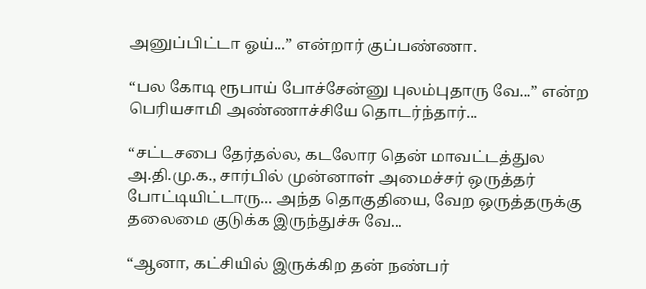அனுப்பிட்டா ஓய்...” என்றார் குப்பண்ணா.

“பல கோடி ரூபாய் போச்சேன்னு புலம்புதாரு வே...” என்ற பெரியசாமி அண்ணாச்சியே தொடர்ந்தார்...

“சட்டசபை தேர்தல்ல, கடலோர தென் மாவட்டத்துல அ.தி.மு.க., சார்பில் முன்னாள் அமைச்சர் ஒருத்தர் போட்டியிட்டாரு... அந்த தொகுதியை, வேற ஒருத்தருக்கு தலைமை குடுக்க இருந்துச்சு வே...

“ஆனா, கட்சியில் இருக்கிற தன் நண்பர்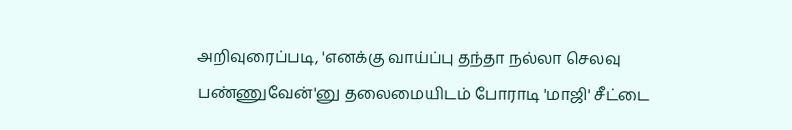அறிவுரைப்படி, 'எனக்கு வாய்ப்பு தந்தா நல்லா செலவு பண்ணுவேன்'னு தலைமையிடம் போராடி 'மாஜி' சீட்டை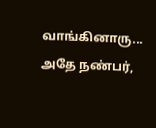வாங்கினாரு... அதே நண்பர்,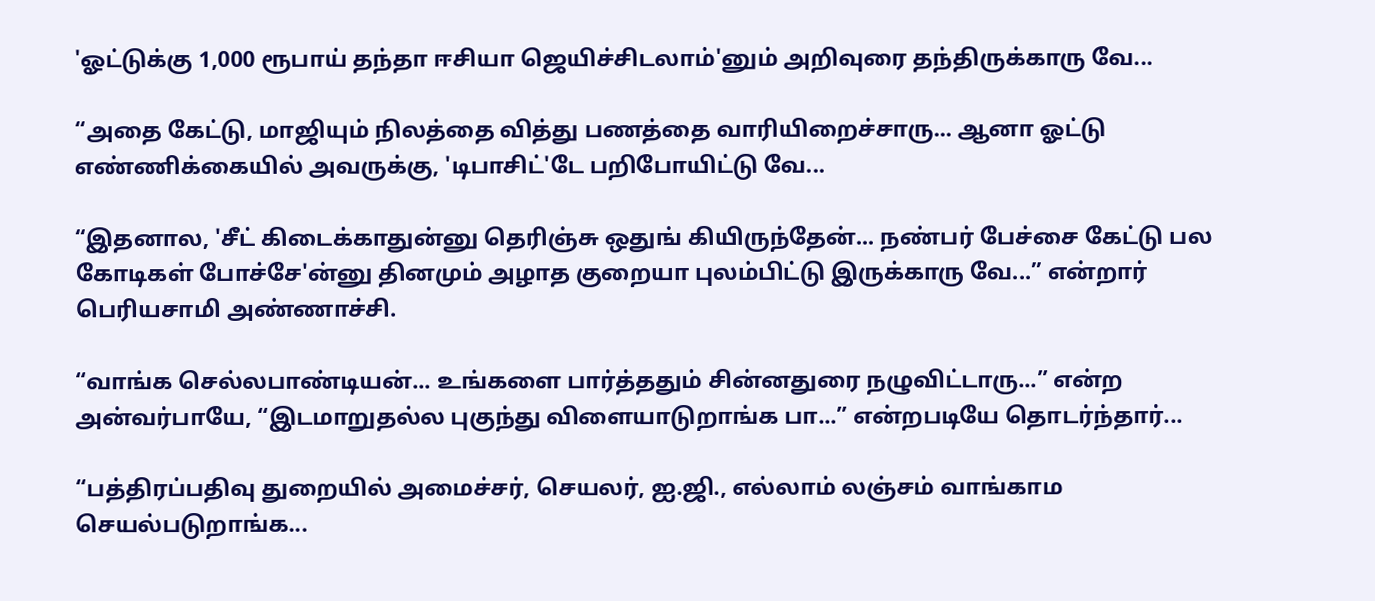'ஓட்டுக்கு 1,000 ரூபாய் தந்தா ஈசியா ஜெயிச்சிடலாம்'னும் அறிவுரை தந்திருக்காரு வே...

“அதை கேட்டு, மாஜியும் நிலத்தை வித்து பணத்தை வாரியிறைச்சாரு... ஆனா ஓட்டு எண்ணிக்கையில் அவருக்கு, 'டிபாசிட்'டே பறிபோயிட்டு வே...

“இதனால, 'சீட் கிடைக்காதுன்னு தெரிஞ்சு ஒதுங் கியிருந்தேன்... நண்பர் பேச்சை கேட்டு பல கோடிகள் போச்சே'ன்னு தினமும் அழாத குறையா புலம்பிட்டு இருக்காரு வே...” என்றார் பெரியசாமி அண்ணாச்சி.

“வாங்க செல்லபாண்டியன்... உங்களை பார்த்ததும் சின்னதுரை நழுவிட்டாரு...” என்ற அன்வர்பாயே, “இடமாறுதல்ல புகுந்து விளையாடுறாங்க பா...” என்றபடியே தொடர்ந்தார்...

“பத்திரப்பதிவு துறையில் அமைச்சர், செயலர், ஐ.ஜி., எல்லாம் லஞ்சம் வாங்காம செயல்படுறாங்க...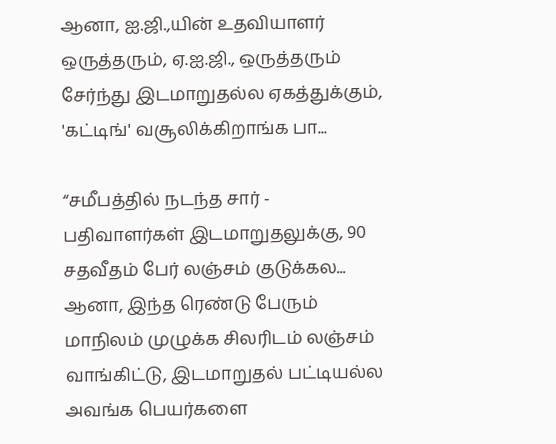ஆனா, ஐ.ஜி.,யின் உதவியாளர் ஒருத்தரும், ஏ.ஐ.ஜி., ஒருத்தரும் சேர்ந்து இடமாறுதல்ல ஏகத்துக்கும், 'கட்டிங்' வசூலிக்கிறாங்க பா...

“சமீபத்தில் நடந்த சார் - பதிவாளர்கள் இடமாறுதலுக்கு, 90 சதவீதம் பேர் லஞ்சம் குடுக்கல... ஆனா, இந்த ரெண்டு பேரும் மாநிலம் முழுக்க சிலரிடம் லஞ்சம் வாங்கிட்டு, இடமாறுதல் பட்டியல்ல அவங்க பெயர்களை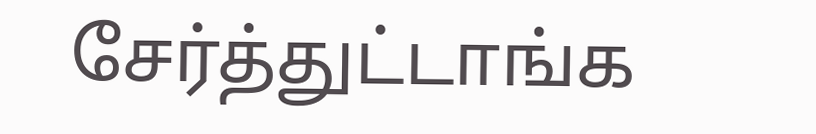சேர்த்துட்டாங்க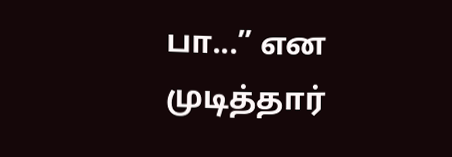பா...” என முடித்தார்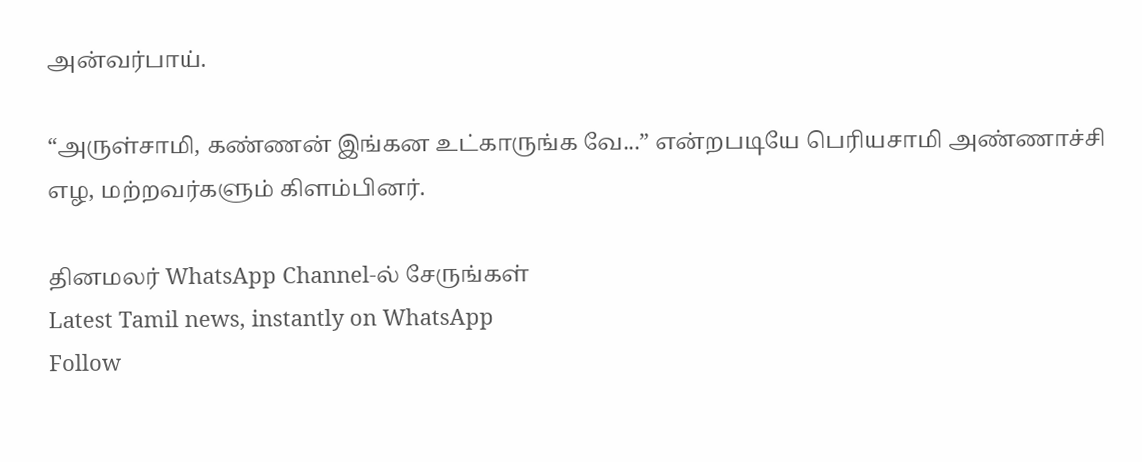அன்வர்பாய்.

“அருள்சாமி, கண்ணன் இங்கன உட்காருங்க வே...” என்றபடியே பெரியசாமி அண்ணாச்சி எழ, மற்றவர்களும் கிளம்பினர்.

தினமலர் WhatsApp Channel-ல் சேருங்கள்
Latest Tamil news, instantly on WhatsApp
Follow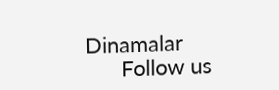Dinamalar
      Follow us